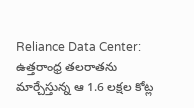Reliance Data Center: ఉత్తరాంధ్ర తలరాతను మార్చేస్తున్న ఆ 1.6 లక్షల కోట్ల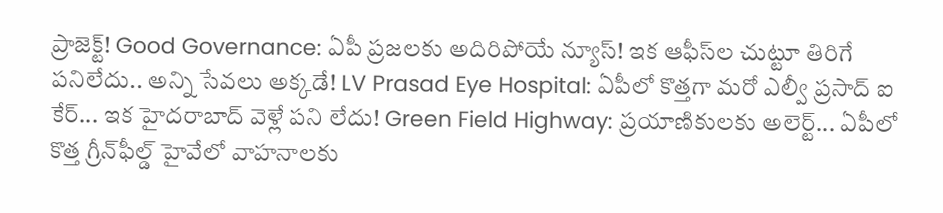ప్రాజెక్ట్! Good Governance: ఏపీ ప్రజలకు అదిరిపోయే న్యూస్! ఇక ఆఫీస్‌ల చుట్టూ తిరిగే పనిలేదు.. అన్ని సేవలు అక్కడే! LV Prasad Eye Hospital: ఏపీలో కొత్తగా మరో ఎల్వీ ప్రసాద్ ఐ కేర్... ఇక హైదరాబాద్ వెళ్లే పని లేదు! Green Field Highway: ప్రయాణికులకు అలెర్ట్... ఏపీలో కొత్త గ్రీన్‌ఫీల్డ్ హైవేలో వాహనాలకు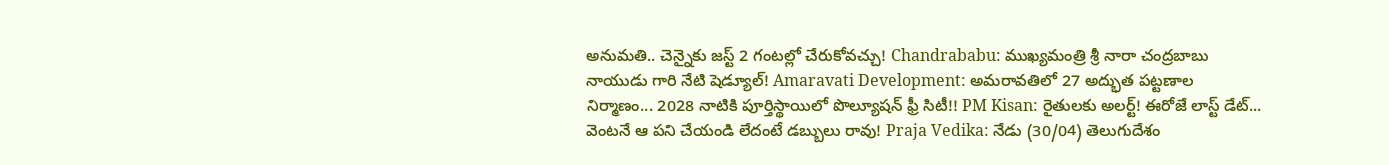అనుమతి.. చెన్నైకు జస్ట్ 2 గంటల్లో చేరుకోవచ్చు! Chandrababu: ముఖ్యమంత్రి శ్రీ నారా చంద్రబాబు నాయుడు గారి నేటి షెడ్యూల్! Amaravati Development: అమరావతిలో 27 అద్భుత పట్టణాల నిర్మాణం... 2028 నాటికి పూర్తిస్థాయిలో పొల్యూషన్ ఫ్రీ సిటీ!! PM Kisan: రైతులకు అలర్ట్! ఈరోజే లాస్ట్ డేట్... వెంటనే ఆ పని చేయండి లేదంటే డబ్బులు రావు! Praja Vedika: నేడు (30/04) తెలుగుదేశం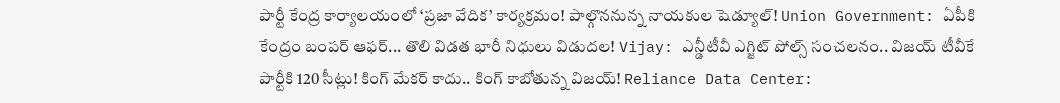పార్టీ కేంద్ర కార్యాలయంలో ‘ప్రజా వేదిక’ కార్యక్రమం! పాల్గొననున్న నాయకుల షెడ్యూల్! Union Government: ఏపీకి కేంద్రం బంపర్ ఆఫర్... తొలి విడత భారీ నిధులు విడుదల! Vijay: ఎన్డీటీవీ ఎగ్జిట్‌ పోల్స్‌ సంచలనం.. విజయ్‌ టీవీకే పార్టీకి 120 సీట్లు! కింగ్ మేకర్ కాదు.. కింగ్ కాబోతున్న విజయ్! Reliance Data Center: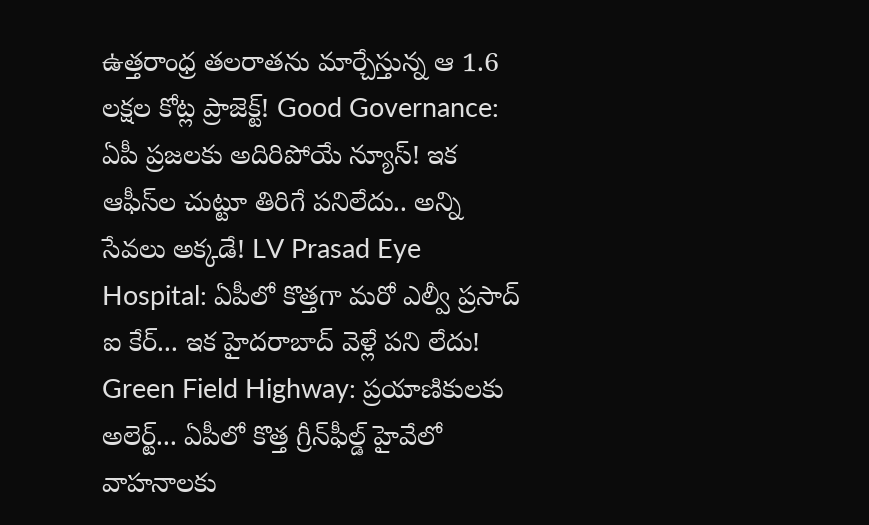ఉత్తరాంధ్ర తలరాతను మార్చేస్తున్న ఆ 1.6 లక్షల కోట్ల ప్రాజెక్ట్! Good Governance: ఏపీ ప్రజలకు అదిరిపోయే న్యూస్! ఇక ఆఫీస్‌ల చుట్టూ తిరిగే పనిలేదు.. అన్ని సేవలు అక్కడే! LV Prasad Eye Hospital: ఏపీలో కొత్తగా మరో ఎల్వీ ప్రసాద్ ఐ కేర్... ఇక హైదరాబాద్ వెళ్లే పని లేదు! Green Field Highway: ప్రయాణికులకు అలెర్ట్... ఏపీలో కొత్త గ్రీన్‌ఫీల్డ్ హైవేలో వాహనాలకు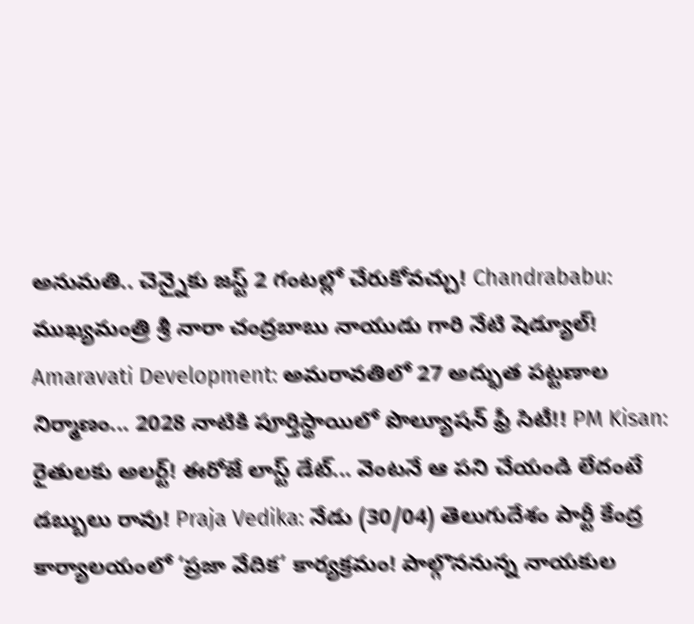అనుమతి.. చెన్నైకు జస్ట్ 2 గంటల్లో చేరుకోవచ్చు! Chandrababu: ముఖ్యమంత్రి శ్రీ నారా చంద్రబాబు నాయుడు గారి నేటి షెడ్యూల్! Amaravati Development: అమరావతిలో 27 అద్భుత పట్టణాల నిర్మాణం... 2028 నాటికి పూర్తిస్థాయిలో పొల్యూషన్ ఫ్రీ సిటీ!! PM Kisan: రైతులకు అలర్ట్! ఈరోజే లాస్ట్ డేట్... వెంటనే ఆ పని చేయండి లేదంటే డబ్బులు రావు! Praja Vedika: నేడు (30/04) తెలుగుదేశం పార్టీ కేంద్ర కార్యాలయంలో ‘ప్రజా వేదిక’ కార్యక్రమం! పాల్గొననున్న నాయకుల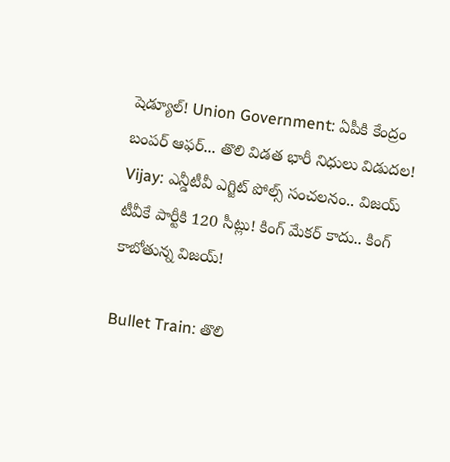షెడ్యూల్! Union Government: ఏపీకి కేంద్రం బంపర్ ఆఫర్... తొలి విడత భారీ నిధులు విడుదల! Vijay: ఎన్డీటీవీ ఎగ్జిట్‌ పోల్స్‌ సంచలనం.. విజయ్‌ టీవీకే పార్టీకి 120 సీట్లు! కింగ్ మేకర్ కాదు.. కింగ్ కాబోతున్న విజయ్!

Bullet Train: తొలి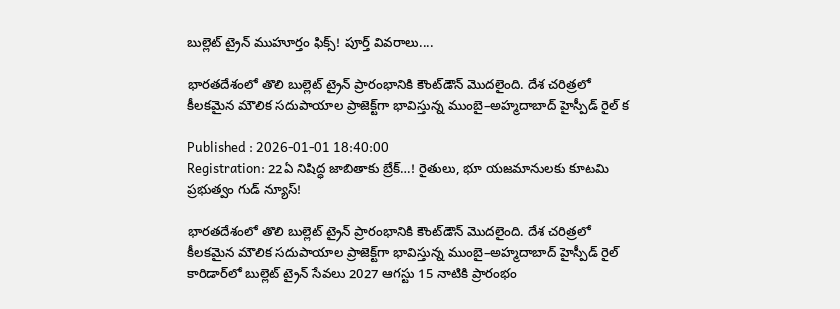బుల్లెట్ ట్రైన్ ముహూర్తం ఫిక్స్! పూర్త్ వివరాలు....

భారతదేశంలో తొలి బుల్లెట్ ట్రైన్ ప్రారంభానికి కౌంట్‌డౌన్ మొదలైంది. దేశ చరిత్రలో కీలకమైన మౌలిక సదుపాయాల ప్రాజెక్ట్‌గా భావిస్తున్న ముంబై–అహ్మదాబాద్ హైస్పీడ్ రైల్ క

Published : 2026-01-01 18:40:00
Registration: 22ఏ నిషిద్ధ జాబితాకు బ్రేక్‌…! రైతులు, భూ యజమానులకు కూటమి ప్రభుత్వం గుడ్ న్యూస్!

భారతదేశంలో తొలి బుల్లెట్ ట్రైన్ ప్రారంభానికి కౌంట్‌డౌన్ మొదలైంది. దేశ చరిత్రలో కీలకమైన మౌలిక సదుపాయాల ప్రాజెక్ట్‌గా భావిస్తున్న ముంబై–అహ్మదాబాద్ హైస్పీడ్ రైల్ కారిడార్‌లో బుల్లెట్ ట్రైన్ సేవలు 2027 ఆగస్టు 15 నాటికి ప్రారంభం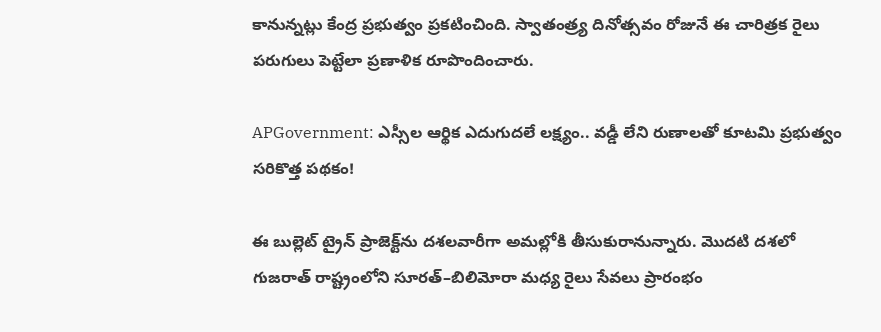కానున్నట్లు కేంద్ర ప్రభుత్వం ప్రకటించింది. స్వాతంత్ర్య దినోత్సవం రోజునే ఈ చారిత్రక రైలు పరుగులు పెట్టేలా ప్రణాళిక రూపొందించారు.

APGovernment: ఎస్సీల ఆర్థిక ఎదుగుదలే లక్ష్యం.. వడ్డీ లేని రుణాలతో కూటమి ప్రభుత్వం సరికొత్త పథకం!

ఈ బుల్లెట్ ట్రైన్ ప్రాజెక్ట్‌ను దశలవారీగా అమల్లోకి తీసుకురానున్నారు. మొదటి దశలో గుజరాత్ రాష్ట్రంలోని సూరత్–బిలిమోరా మధ్య రైలు సేవలు ప్రారంభం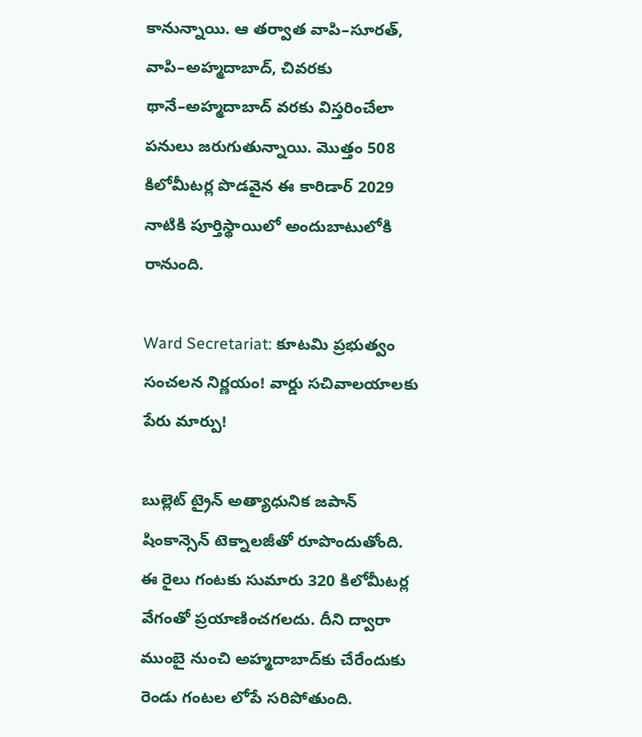కానున్నాయి. ఆ తర్వాత వాపి–సూరత్, వాపి–అహ్మదాబాద్, చివరకు థానే–అహ్మదాబాద్ వరకు విస్తరించేలా పనులు జరుగుతున్నాయి. మొత్తం 508 కిలోమీటర్ల పొడవైన ఈ కారిడార్ 2029 నాటికి పూర్తిస్థాయిలో అందుబాటులోకి రానుంది.

Ward Secretariat: కూటమి ప్రభుత్వం సంచలన నిర్ణయం! వార్డు సచివాలయాలకు పేరు మార్పు!

బుల్లెట్ ట్రైన్ అత్యాధునిక జపాన్ షింకాన్సెన్ టెక్నాలజీతో రూపొందుతోంది. ఈ రైలు గంటకు సుమారు 320 కిలోమీటర్ల వేగంతో ప్రయాణించగలదు. దీని ద్వారా ముంబై నుంచి అహ్మదాబాద్‌కు చేరేందుకు రెండు గంటల లోపే సరిపోతుంది.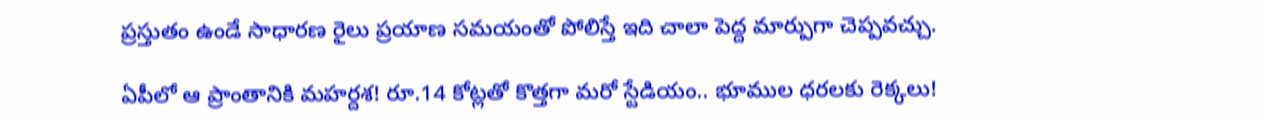ప్రస్తుతం ఉండే సాధారణ రైలు ప్రయాణ సమయంతో పోలిస్తే ఇది చాలా పెద్ద మార్పుగా చెప్పవచ్చు.

ఏపీలో ఆ ప్రాంతానికి మహర్దశ! రూ.14 కోట్లతో కొత్తగా మరో స్టేడియం.. భూముల ధరలకు రెక్కలు!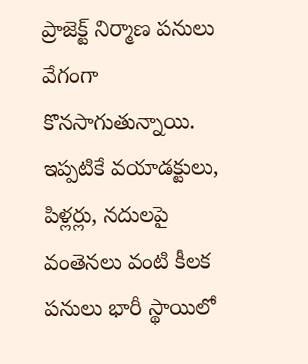ప్రాజెక్ట్ నిర్మాణ పనులు వేగంగా కొనసాగుతున్నాయి. ఇప్పటికే వయాడక్టులు, పిళ్లర్లు, నదులపై వంతెనలు వంటి కీలక పనులు భారీ స్థాయిలో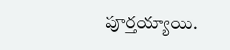పూర్తయ్యాయి.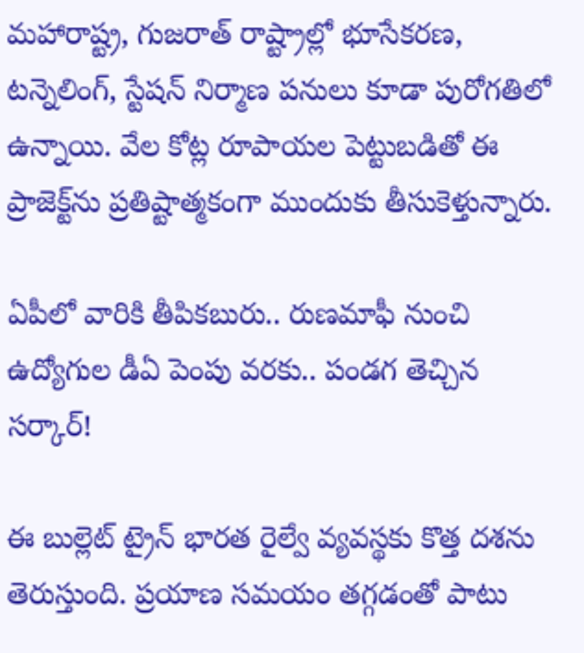మహారాష్ట్ర, గుజరాత్ రాష్ట్రాల్లో భూసేకరణ, టన్నెలింగ్, స్టేషన్ నిర్మాణ పనులు కూడా పురోగతిలో ఉన్నాయి. వేల కోట్ల రూపాయల పెట్టుబడితో ఈ ప్రాజెక్ట్‌ను ప్రతిష్టాత్మకంగా ముందుకు తీసుకెళ్తున్నారు.

ఏపీలో వారికి తీపికబురు.. రుణమాఫీ నుంచి ఉద్యోగుల డీఏ పెంపు వరకు.. పండగ తెచ్చిన సర్కార్!

ఈ బుల్లెట్ ట్రైన్ భారత రైల్వే వ్యవస్థకు కొత్త దశను తెరుస్తుంది. ప్రయాణ సమయం తగ్గడంతో పాటు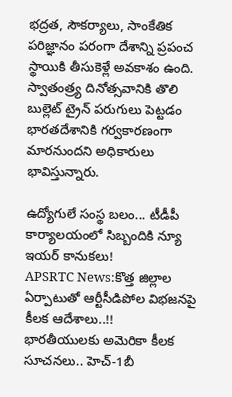భద్రత, సౌకర్యాలు, సాంకేతిక పరిజ్ఞానం పరంగా దేశాన్ని ప్రపంచ స్థాయికి తీసుకెళ్లే అవకాశం ఉంది. స్వాతంత్ర్య దినోత్సవానికి తొలి బుల్లెట్ ట్రైన్ పరుగులు పెట్టడం భారతదేశానికి గర్వకారణంగా మారనుందని అధికారులు భావిస్తున్నారు.

ఉద్యోగులే సంస్థ బలం... టీడీపీ కార్యాలయంలో సిబ్బందికి న్యూ ఇయర్ కానుకలు!
APSRTC News:కొత్త జిల్లాల ఏర్పాటుతో ఆర్టీసీడిపోల విభజనపై కీలక ఆదేశాలు..!!
భారతీయులకు అమెరికా కీలక సూచనలు.. హెచ్‌-1బీ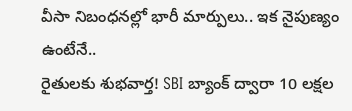వీసా నిబంధనల్లో భారీ మార్పులు.. ఇక నైపుణ్యం ఉంటేనే..
రైతులకు శుభవార్త! SBI బ్యాంక్ ద్వారా 10 లక్షల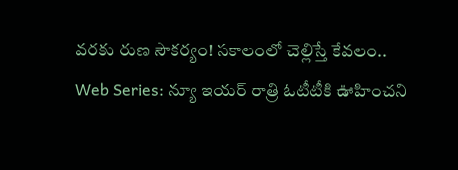వరకు రుణ సౌకర్యం! సకాలంలో చెల్లిస్తే కేవలం..
Web Series: న్యూ ఇయర్ రాత్రి ఓటీటీకి ఊహించని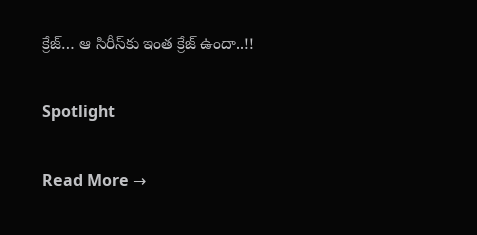క్రేజ్… ఆ సిరీస్‌కు ఇంత క్రేజ్ ఉందా..!!

Spotlight

Read More →